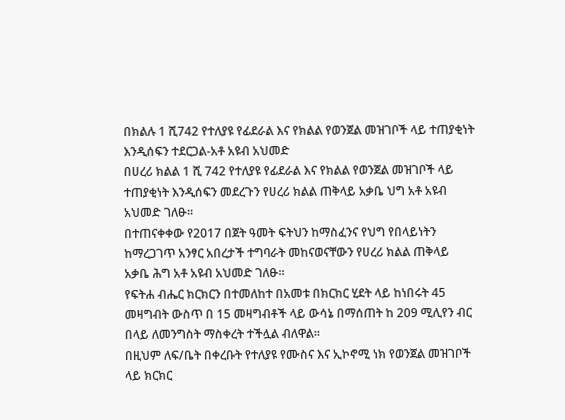በክልሉ 1 ሺ742 የተለያዩ የፊደራል እና የክልል የወንጀል መዝገቦች ላይ ተጠያቂነት እንዲሰፍን ተደርጋል-አቶ አዩብ አህመድ
በሀረሪ ክልል 1 ሺ 742 የተለያዩ የፊደራል እና የክልል የወንጀል መዝገቦች ላይ ተጠያቂነት እንዲሰፍን መደረጉን የሀረሪ ክልል ጠቅላይ አቃቤ ህግ አቶ አዩብ አህመድ ገለፁ።
በተጠናቀቀው የ2017 በጀት ዓመት ፍትህን ከማስፈንና የህግ የበላይነትን ከማረጋገጥ አንፃር አበረታች ተግባራት መከናወናቸውን የሀረሪ ክልል ጠቅላይ አቃቤ ሕግ አቶ አዩብ አህመድ ገለፁ።
የፍትሐ ብሔር ክርክርን በተመለከተ በአመቱ በክርክር ሂደት ላይ ከነበሩት 45 መዛግብት ውስጥ በ 15 መዛግብቶች ላይ ውሳኔ በማሰጠት ከ 209 ሚሊየን ብር በላይ ለመንግስት ማስቀረት ተችሏል ብለዋል።
በዚህም ለፍ/ቤት በቀረቡት የተለያዩ የሙስና እና ኢኮኖሚ ነክ የወንጀል መዝገቦች ላይ ክርክር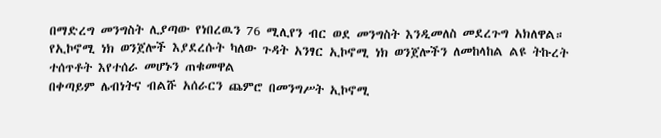በማድረግ መንግስት ሊያጣው የነበረዉን 76 ሚሊየን ብር ወደ መንግስት እንዲመለስ መደረጉግ አክለዋል።
የኢኮኖሚ ነክ ወንጀሎች እያደረሱት ካለው ጉዳት አንፃር ኢኮኖሚ ነክ ወንጀሎችን ለመከላከል ልዩ ትኩረት ተሰጥቶት እየተሰራ መሆኑን ጠቁመዋል
በቀጣይም ሌብነትና ብልሹ አሰራርን ጨምሮ በመንግሥት ኢኮኖሚ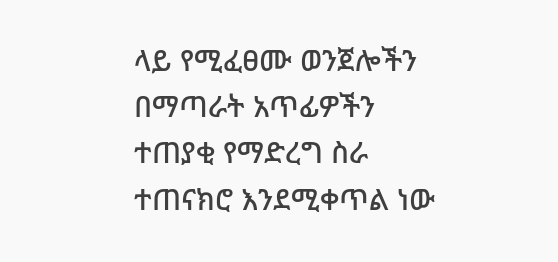ላይ የሚፈፀሙ ወንጀሎችን በማጣራት አጥፊዎችን ተጠያቂ የማድረግ ስራ ተጠናክሮ እንደሚቀጥል ነው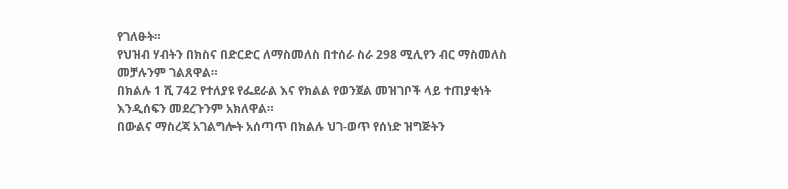የገለፁት።
የህዝብ ሃብትን በክስና በድርድር ለማስመለስ በተሰራ ስራ 298 ሚሊየን ብር ማስመለስ መቻሉንም ገልጸዋል።
በክልሉ 1 ሺ 742 የተለያዩ የፌደራል እና የክልል የወንጀል መዝገቦች ላይ ተጠያቂነት እንዲሰፍን መደረጉንም አክለዋል።
በውልና ማስረጃ አገልግሎት አሰጣጥ በክልሉ ህገ-ወጥ የሰነድ ዝግጅትን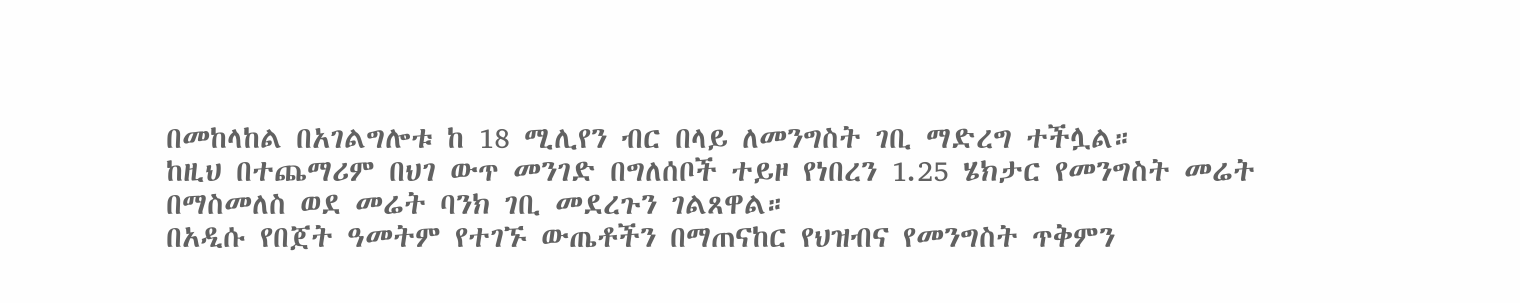በመከላከል በአገልግሎቱ ከ 18 ሚሊየን ብር በላይ ለመንግስት ገቢ ማድረግ ተችሏል።
ከዚህ በተጨማሪም በህገ ውጥ መንገድ በግለሰቦች ተይዞ የነበረን 1.25 ሄክታር የመንግስት መሬት በማስመለስ ወደ መሬት ባንክ ገቢ መደረጉን ገልጸዋል።
በአዲሱ የበጀት ዓመትም የተገኙ ውጤቶችን በማጠናከር የህዝብና የመንግስት ጥቅምን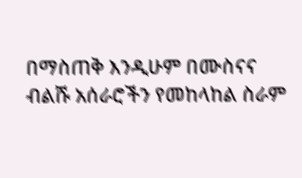በማስጠቅ እንዲሁም በሙስናና ብልሹ አሰራሮችን የመከላከል ስራም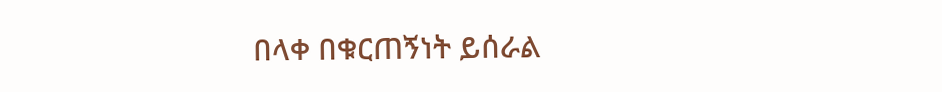በላቀ በቁርጠኝነት ይሰራል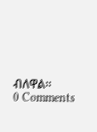ብለዋል።
0 Comments